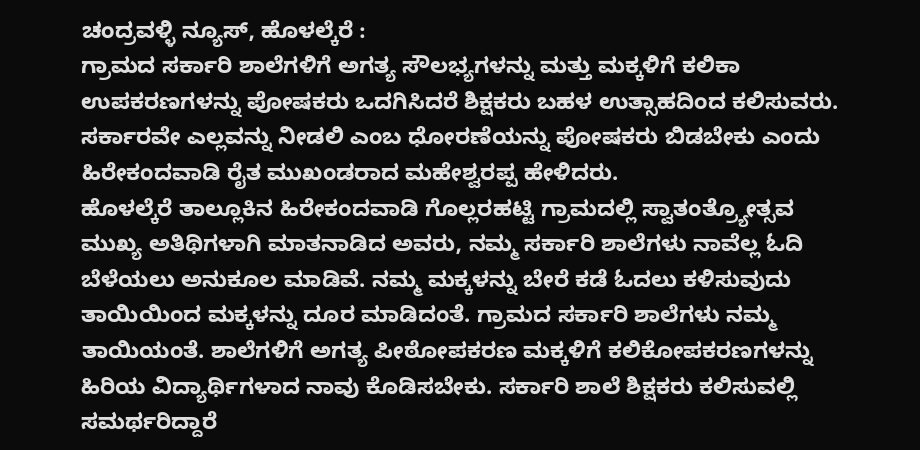ಚಂದ್ರವಳ್ಳಿ ನ್ಯೂಸ್, ಹೊಳಲ್ಕೆರೆ :
ಗ್ರಾಮದ ಸರ್ಕಾರಿ ಶಾಲೆಗಳಿಗೆ ಅಗತ್ಯ ಸೌಲಭ್ಯಗಳನ್ನು ಮತ್ತು ಮಕ್ಕಳಿಗೆ ಕಲಿಕಾ ಉಪಕರಣಗಳನ್ನು ಪೋಷಕರು ಒದಗಿಸಿದರೆ ಶಿಕ್ಷಕರು ಬಹಳ ಉತ್ಸಾಹದಿಂದ ಕಲಿಸುವರು. ಸರ್ಕಾರವೇ ಎಲ್ಲವನ್ನು ನೀಡಲಿ ಎಂಬ ಧೋರಣೆಯನ್ನು ಪೋಷಕರು ಬಿಡಬೇಕು ಎಂದು ಹಿರೇಕಂದವಾಡಿ ರೈತ ಮುಖಂಡರಾದ ಮಹೇಶ್ವರಪ್ಪ ಹೇಳಿದರು.
ಹೊಳಲ್ಕೆರೆ ತಾಲ್ಲೂಕಿನ ಹಿರೇಕಂದವಾಡಿ ಗೊಲ್ಲರಹಟ್ಟಿ ಗ್ರಾಮದಲ್ಲಿ ಸ್ವಾತಂತ್ರ್ಯೋತ್ಸವ ಮುಖ್ಯ ಅತಿಥಿಗಳಾಗಿ ಮಾತನಾಡಿದ ಅವರು, ನಮ್ಮ ಸರ್ಕಾರಿ ಶಾಲೆಗಳು ನಾವೆಲ್ಲ ಓದಿ ಬೆಳೆಯಲು ಅನುಕೂಲ ಮಾಡಿವೆ. ನಮ್ಮ ಮಕ್ಕಳನ್ನು ಬೇರೆ ಕಡೆ ಓದಲು ಕಳಿಸುವುದು ತಾಯಿಯಿಂದ ಮಕ್ಕಳನ್ನು ದೂರ ಮಾಡಿದಂತೆ. ಗ್ರಾಮದ ಸರ್ಕಾರಿ ಶಾಲೆಗಳು ನಮ್ಮ ತಾಯಿಯಂತೆ. ಶಾಲೆಗಳಿಗೆ ಅಗತ್ಯ ಪೀಠೋಪಕರಣ ಮಕ್ಕಳಿಗೆ ಕಲಿಕೋಪಕರಣಗಳನ್ನು ಹಿರಿಯ ವಿದ್ಯಾರ್ಥಿಗಳಾದ ನಾವು ಕೊಡಿಸಬೇಕು. ಸರ್ಕಾರಿ ಶಾಲೆ ಶಿಕ್ಷಕರು ಕಲಿಸುವಲ್ಲಿ ಸಮರ್ಥರಿದ್ದಾರೆ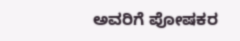ಅವರಿಗೆ ಪೋಷಕರ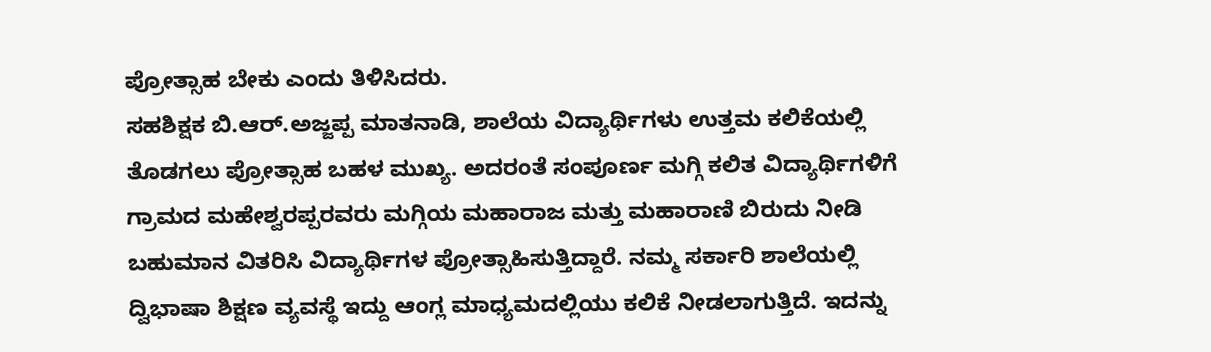ಪ್ರೋತ್ಸಾಹ ಬೇಕು ಎಂದು ತಿಳಿಸಿದರು.
ಸಹಶಿಕ್ಷಕ ಬಿ.ಆರ್.ಅಜ್ಜಪ್ಪ ಮಾತನಾಡಿ, ಶಾಲೆಯ ವಿದ್ಯಾರ್ಥಿಗಳು ಉತ್ತಮ ಕಲಿಕೆಯಲ್ಲಿ ತೊಡಗಲು ಪ್ರೋತ್ಸಾಹ ಬಹಳ ಮುಖ್ಯ. ಅದರಂತೆ ಸಂಪೂರ್ಣ ಮಗ್ಗಿ ಕಲಿತ ವಿದ್ಯಾರ್ಥಿಗಳಿಗೆ ಗ್ರಾಮದ ಮಹೇಶ್ವರಪ್ಪರವರು ಮಗ್ಗಿಯ ಮಹಾರಾಜ ಮತ್ತು ಮಹಾರಾಣಿ ಬಿರುದು ನೀಡಿ ಬಹುಮಾನ ವಿತರಿಸಿ ವಿದ್ಯಾರ್ಥಿಗಳ ಪ್ರೋತ್ಸಾಹಿಸುತ್ತಿದ್ದಾರೆ. ನಮ್ಮ ಸರ್ಕಾರಿ ಶಾಲೆಯಲ್ಲಿ ದ್ವಿಭಾಷಾ ಶಿಕ್ಷಣ ವ್ಯವಸ್ಥೆ ಇದ್ದು ಆಂಗ್ಲ ಮಾಧ್ಯಮದಲ್ಲಿಯು ಕಲಿಕೆ ನೀಡಲಾಗುತ್ತಿದೆ. ಇದನ್ನು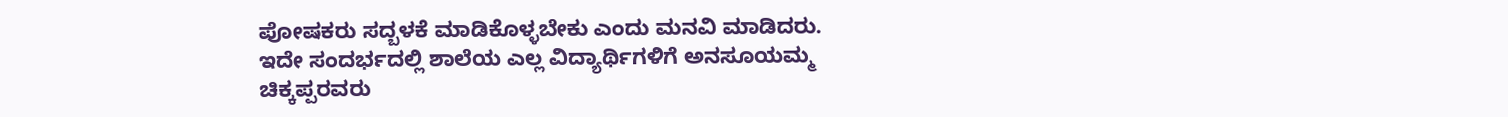ಪೋಷಕರು ಸದ್ಬಳಕೆ ಮಾಡಿಕೊಳ್ಳಬೇಕು ಎಂದು ಮನವಿ ಮಾಡಿದರು.
ಇದೇ ಸಂದರ್ಭದಲ್ಲಿ ಶಾಲೆಯ ಎಲ್ಲ ವಿದ್ಯಾರ್ಥಿಗಳಿಗೆ ಅನಸೂಯಮ್ಮ ಚಿಕ್ಕಪ್ಪರವರು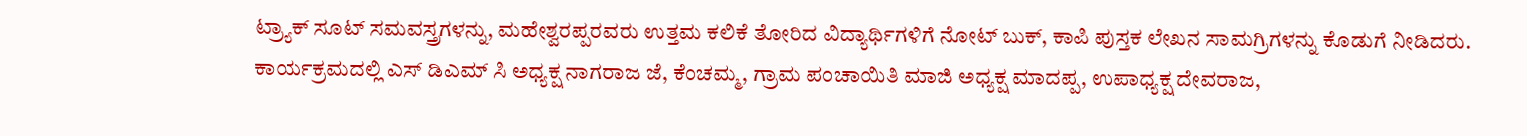ಟ್ರ್ಯಾಕ್ ಸೂಟ್ ಸಮವಸ್ತ್ರಗಳನ್ನು, ಮಹೇಶ್ವರಪ್ಪರವರು ಉತ್ತಮ ಕಲಿಕೆ ತೋರಿದ ವಿದ್ಯಾರ್ಥಿಗಳಿಗೆ ನೋಟ್ ಬುಕ್, ಕಾಪಿ ಪುಸ್ತಕ ಲೇಖನ ಸಾಮಗ್ರಿಗಳನ್ನು ಕೊಡುಗೆ ನೀಡಿದರು.
ಕಾರ್ಯಕ್ರಮದಲ್ಲಿ ಎಸ್ ಡಿಎಮ್ ಸಿ ಅಧ್ಯಕ್ಷ ನಾಗರಾಜ ಜೆ, ಕೆಂಚಮ್ಮ, ಗ್ರಾಮ ಪಂಚಾಯಿತಿ ಮಾಜಿ ಅಧ್ಯಕ್ಷ ಮಾದಪ್ಪ, ಉಪಾಧ್ಯಕ್ಷ ದೇವರಾಜ,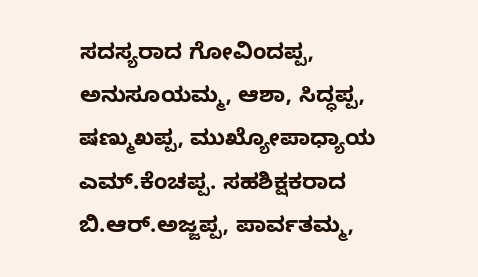ಸದಸ್ಯರಾದ ಗೋವಿಂದಪ್ಪ, ಅನುಸೂಯಮ್ಮ, ಆಶಾ, ಸಿದ್ಧಪ್ಪ, ಷಣ್ಮುಖಪ್ಪ, ಮುಖ್ಯೋಪಾಧ್ಯಾಯ ಎಮ್.ಕೆಂಚಪ್ಪ. ಸಹಶಿಕ್ಷಕರಾದ ಬಿ.ಆರ್.ಅಜ್ಜಪ್ಪ, ಪಾರ್ವತಮ್ಮ,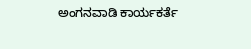ಅಂಗನವಾಡಿ ಕಾರ್ಯಕರ್ತೆ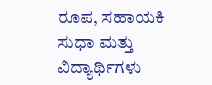ರೂಪ, ಸಹಾಯಕಿ ಸುಧಾ ಮತ್ತು ವಿದ್ಯಾರ್ಥಿಗಳು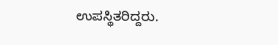ಉಪಸ್ಥಿತರಿದ್ದರು.